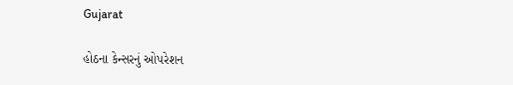Gujarat

હોઠના કેન્સરનું ઓપરેશન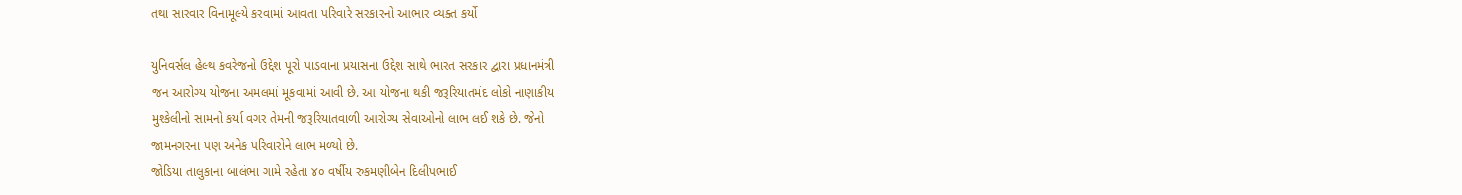તથા સારવાર વિનામૂલ્યે કરવામાં આવતા પરિવારે સરકારનો આભાર વ્યક્ત કર્યો

યુનિવર્સલ હેલ્થ કવરેજનો ઉદ્દેશ પૂરો પાડવાના પ્રયાસના ઉદ્દેશ સાથે ભારત સરકાર દ્વારા પ્રધાનમંત્રી
જન આરોગ્ય યોજના અમલમાં મૂકવામાં આવી છે. આ યોજના થકી જરૂરિયાતમંદ લોકો નાણાકીય
મુશ્કેલીનો સામનો કર્યા વગર તેમની જરૂરિયાતવાળી આરોગ્ય સેવાઓનો લાભ લઈ શકે છે. જેનો
જામનગરના પણ અનેક પરિવારોને લાભ મળ્યો છે.
જોડિયા તાલુકાના બાલંભા ગામે રહેતા ૪૦ વર્ષીય રુકમણીબેન દિલીપભાઈ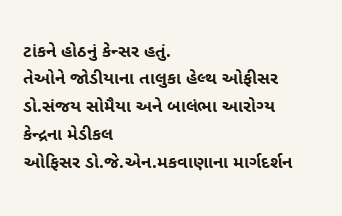ટાંકને હોઠનું કેન્સર હતું.
તેઓને જોડીયાના તાલુકા હેલ્થ ઓફીસર ડો.સંજય સોમૈયા અને બાલંભા આરોગ્ય કેન્દ્રના મેડીકલ
ઓફિસર ડો.જે.એન.મકવાણાના માર્ગદર્શન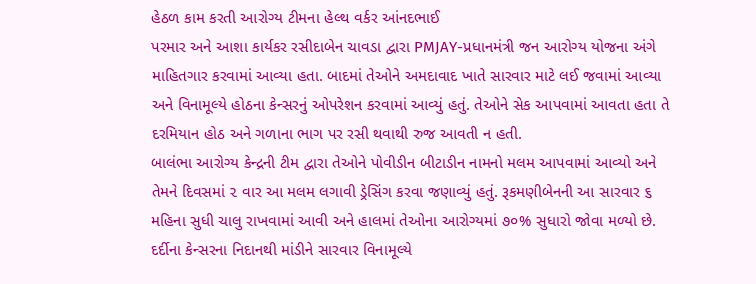હેઠળ કામ કરતી આરોગ્ય ટીમના હેલ્થ વર્કર આંનદભાઈ
પરમાર અને આશા કાર્યકર રસીદાબેન ચાવડા દ્વારા PMJAY-પ્રધાનમંત્રી જન આરોગ્ય યોજના અંગે
માહિતગાર કરવામાં આવ્યા હતા. બાદમાં તેઓને અમદાવાદ ખાતે સારવાર માટે લઈ જવામાં આવ્યા
અને વિનામૂલ્યે હોઠના કેન્સરનું ઓપરેશન કરવામાં આવ્યું હતું. તેઓને સેક આપવામાં આવતા હતા તે
દરમિયાન હોઠ અને ગળાના ભાગ પર રસી થવાથી રુજ આવતી ન હતી.
બાલંભા આરોગ્ય કેન્દ્રની ટીમ દ્વારા તેઓને પોવીડીન બીટાડીન નામનો મલમ આપવામાં આવ્યો અને
તેમને દિવસમાં ૨ વાર આ મલમ લગાવી ડ્રેસિંગ કરવા જણાવ્યું હતું. રૂકમણીબેનની આ સારવાર ૬
મહિના સુધી ચાલુ રાખવામાં આવી અને હાલમાં તેઓના આરોગ્યમાં ૭૦% સુધારો જોવા મળ્યો છે.
દર્દીના કેન્સરના નિદાનથી માંડીને સારવાર વિનામૂલ્યે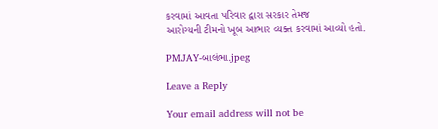કરવામાં આવતા પરિવાર દ્વારા સરકાર તેમજ
આરોગ્યની ટીમનો ખૂબ આભાર વ્યક્ત કરવામાં આવ્યો હતો.

PMJAY-બાલંભા.jpeg

Leave a Reply

Your email address will not be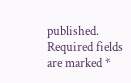published. Required fields are marked *